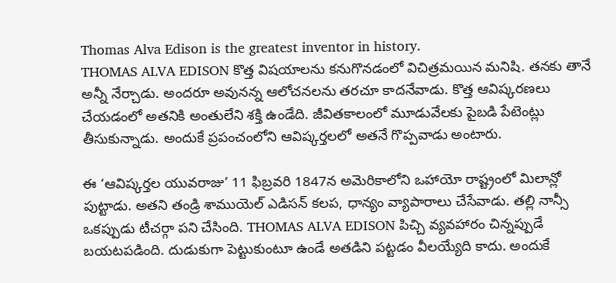Thomas Alva Edison is the greatest inventor in history.
THOMAS ALVA EDISON కొత్త విషయాలను కనుగొనడంలో విచిత్రమయిన మనిషి. తనకు తానే అన్నీ నేర్చాడు. అందరూ అవునన్న ఆలోచనలను తరచూ కాదనేవాడు. కొత్త ఆవిష్కరణలు చేయడంలో అతనికి అంతులేని శక్తి ఉండేది. జీవితకాలంలో మూడువేలకు పైబడి పేటెంట్లు తీసుకున్నాడు. అందుకే ప్రపంచంలోని ఆవిష్కర్తలలో అతనే గొప్పవాడు అంటారు.

ఈ ‘ఆవిష్కర్తల యువరాజు’ 11 ఫిబ్రవరి 1847న అమెరికాలోని ఒహాయో రాష్ట్రంలో మిలాన్లో పుట్టాడు. అతని తండ్రి శాముయెల్ ఎడిసన్ కలప, ధాన్యం వ్యాపారాలు చేసేవాడు. తల్లి నాన్సీ ఒకప్పుడు టీచర్గా పని చేసింది. THOMAS ALVA EDISON పిచ్చి వ్యవహారం చిన్నప్పుడే బయటపడింది. దుడుకుగా పెట్టుకుంటూ ఉండే అతడిని పట్టడం వీలయ్యేది కాదు. అందుకే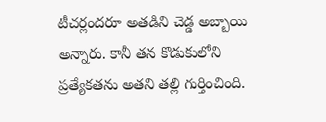టీచర్లందరూ అతడిని చెడ్డ అబ్బాయి అన్నారు. కానీ తన కొడుకులోని ప్రత్యేకతను అతని తల్లి గుర్తించింది.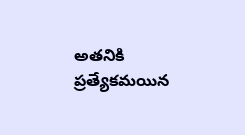అతనికి ప్రత్యేకమయిన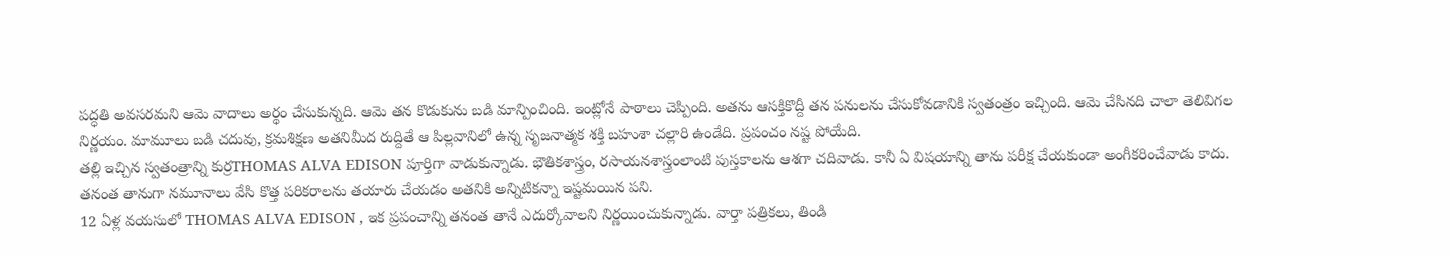పద్ధతి అవసరమని ఆమె వాదాలు అర్థం చేసుకున్నది. ఆమె తన కొడుకును బడి మాన్పించింది. ఇంట్లోనే పాఠాలు చెప్పింది. అతను ఆసక్తికొద్దీ తన పనులను చేసుకోవడానికి స్వతంత్రం ఇచ్చింది. ఆమె చేసినది చాలా తెలివిగల నిర్ణయం. మామూలు బడి చదువు, క్రమశిక్షణ అతనిమీద రుద్దితే ఆ పిల్లవానిలో ఉన్న సృజనాత్మక శక్తి బహుశా చల్లారి ఉండేది. ప్రపంచం నష్ట పోయేది.
తల్లి ఇచ్చిన స్వతంత్రాన్ని కుర్రTHOMAS ALVA EDISON పూర్తిగా వాడుకున్నాడు. భౌతికశాస్త్రం, రసాయనశాస్త్రంలాంటి పుస్తకాలను ఆశగా చదివాడు. కానీ ఏ విషయాన్ని తాను పరీక్ష చేయకుండా అంగీకరించేవాడు కాదు. తనంత తానుగా నమూనాలు వేసి కొత్త పరికరాలను తయారు చేయడం అతనికి అన్నిటికన్నా ఇష్టమయిన పని.
12 ఏళ్ల వయసులో THOMAS ALVA EDISON , ఇక ప్రపంచాన్ని తనంత తానే ఎదుర్కోవాలని నిర్ణయించుకున్నాడు. వార్తా పత్రికలు, తిండి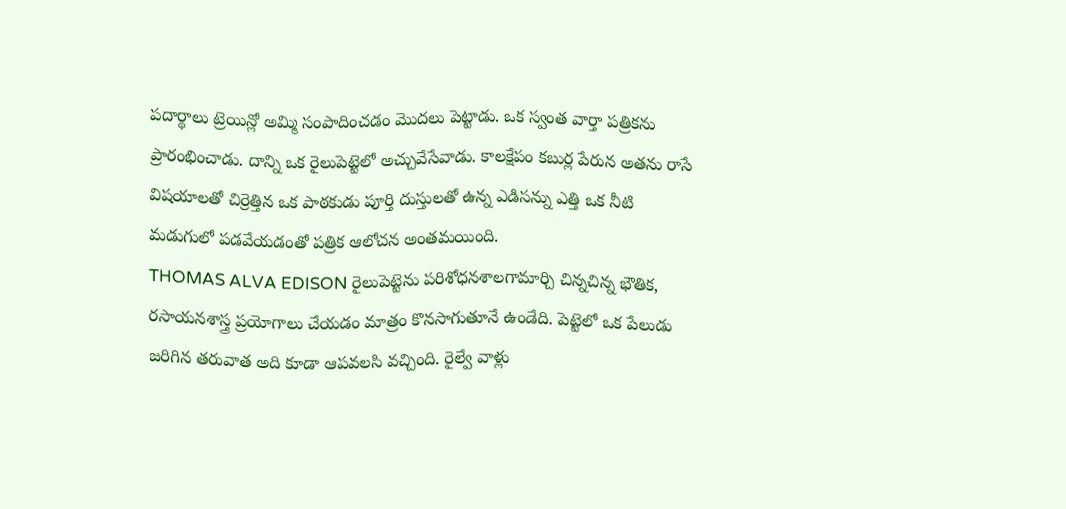పదార్థాలు ట్రెయిన్లో అమ్మి సంపాదించడం మొదలు పెట్టాడు. ఒక స్వంత వార్తా పత్రికను ప్రారంభించాడు. దాన్ని ఒక రైలుపెట్టెలో అచ్చువేసేవాడు. కాలక్షేపం కబుర్ల పేరున అతను రాసే విషయాలతో చిర్రెత్తిన ఒక పాఠకుడు పూర్తి దుస్తులతో ఉన్న ఎడిసన్ను ఎత్తి ఒక నీటి మడుగులో పడవేయడంతో పత్రిక ఆలోచన అంతమయింది.
THOMAS ALVA EDISON రైలుపెట్టెను పరిశోధనశాలగామార్చి చిన్నచిన్న భౌతిక, రసాయనశాస్త్ర ప్రయోగాలు చేయడం మాత్రం కొనసాగుతూనే ఉండేది. పెట్టెలో ఒక పేలుడు జరిగిన తరువాత అది కూడా ఆపవలసి వచ్చింది. రైల్వే వాళ్లు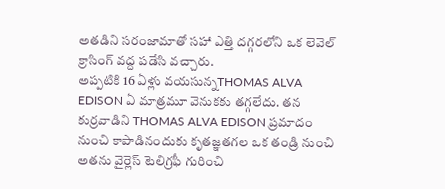అతడిని సరంజామాతో సహా ఎత్తి దగ్గరలోని ఒక లెవెల్ క్రాసింగ్ వద్ద పడేసి వచ్చారు.
అప్పటికి 16 ఏళ్లు వయసున్నTHOMAS ALVA EDISON ఏ మాత్రమూ వెనుకకు తగ్గలేదు. తన కుర్రవాడిని THOMAS ALVA EDISON ప్రమాదం నుంచి కాపాడినందుకు కృతజ్ఞతగల ఒక తండ్రి నుంచి అతను వైర్లెస్ టెలిగ్రఫీ గురించి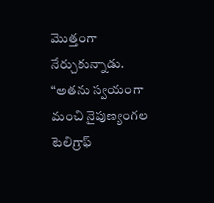మొత్తంగా నేర్చుకున్నాడు.
“అతను స్వయంగా మంచి నైపుణ్యంగల టెలిగ్రాఫ్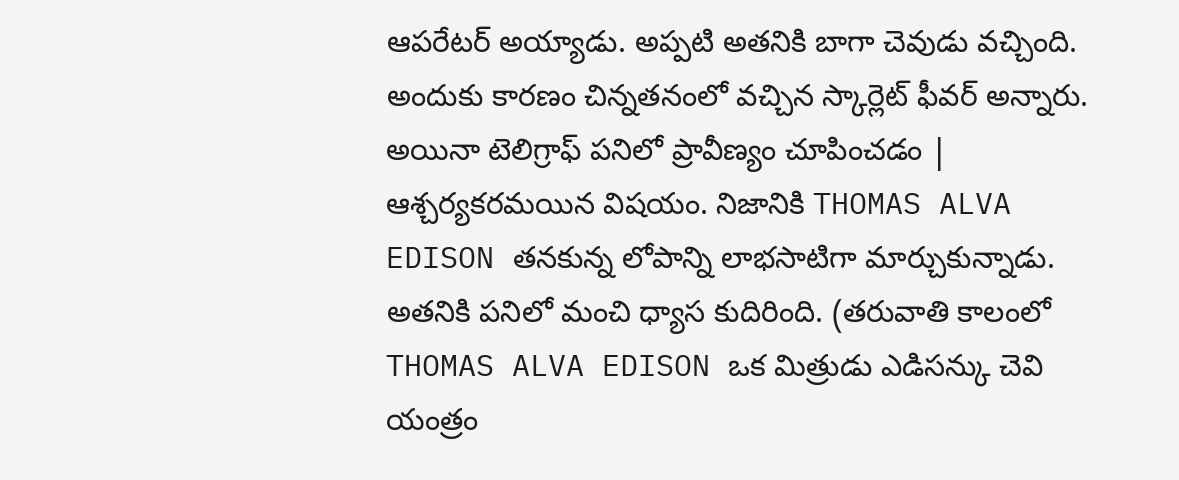ఆపరేటర్ అయ్యాడు. అప్పటి అతనికి బాగా చెవుడు వచ్చింది. అందుకు కారణం చిన్నతనంలో వచ్చిన స్కార్లెట్ ఫీవర్ అన్నారు. అయినా టెలిగ్రాఫ్ పనిలో ప్రావీణ్యం చూపించడం | ఆశ్చర్యకరమయిన విషయం. నిజానికి THOMAS ALVA EDISON తనకున్న లోపాన్ని లాభసాటిగా మార్చుకున్నాడు. అతనికి పనిలో మంచి ధ్యాస కుదిరింది. (తరువాతి కాలంలో THOMAS ALVA EDISON ఒక మిత్రుడు ఎడిసన్కు చెవి యంత్రం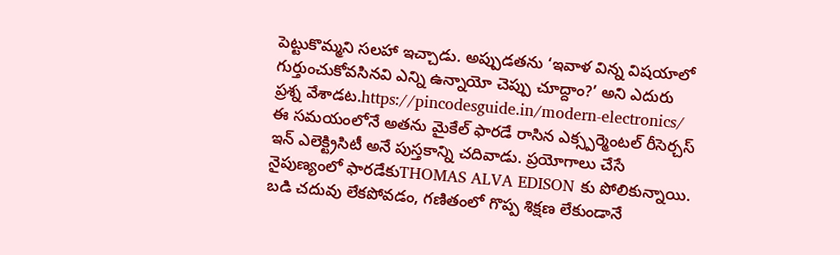పెట్టుకొమ్మని సలహా ఇచ్చాడు. అప్పుడతను ‘ఇవాళ విన్న విషయాలో గుర్తుంచుకోవసినవి ఎన్ని ఉన్నాయో చెప్పు చూద్దాం?’ అని ఎదురు ప్రశ్న వేశాడట.https://pincodesguide.in/modern-electronics/
ఈ సమయంలోనే అతను మైకేల్ ఫారడే రాసిన ఎక్స్పర్మెంటల్ రీసెర్చస్ ఇన్ ఎలెక్ట్రిసిటీ అనే పుస్తకాన్ని చదివాడు. ప్రయోగాలు చేసే నైపుణ్యంలో ఫారడేకుTHOMAS ALVA EDISON కు పోలికున్నాయి. బడి చదువు లేకపోవడం, గణితంలో గొప్ప శిక్షణ లేకుండానే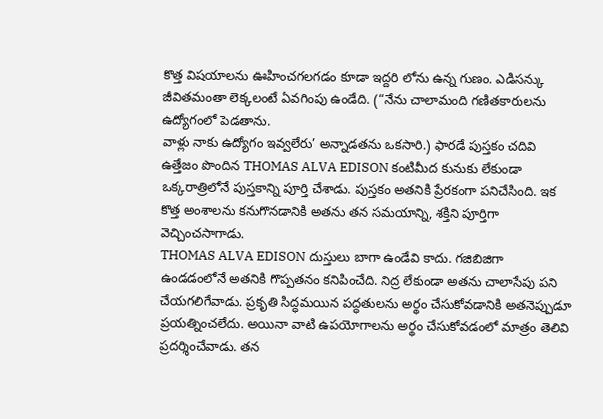కొత్త విషయాలను ఊహించగలగడం కూడా ఇద్దరి లోను ఉన్న గుణం. ఎడిసన్కు జీవితమంతా లెక్కలంటే ఏవగింపు ఉండేది. (“నేను చాలామంది గణితకారులను ఉద్యోగంలో పెడతాను.
వాళ్లు నాకు ఉద్యోగం ఇవ్వలేరు’ అన్నాడతను ఒకసారి.) ఫారడే పుస్తకం చదివి ఉత్తేజం పొందిన THOMAS ALVA EDISON కంటిమీద కునుకు లేకుండా ఒక్కరాత్రిలోనే పుస్తకాన్ని పూర్తి చేశాడు. పుస్తకం అతనికి ప్రేరకంగా పనిచేసింది. ఇక కొత్త అంశాలను కనుగొనడానికి అతను తన సమయాన్ని, శక్తిని పూర్తిగా వెచ్చించసాగాడు.
THOMAS ALVA EDISON దుస్తులు బాగా ఉండేవి కాదు. గజిబిజిగా ఉండడంలోనే అతనికి గొప్పతనం కనిపించేది. నిద్ర లేకుండా అతను చాలాసేపు పని చేయగలిగేవాడు. ప్రకృతి సిద్ధమయిన పద్ధతులను అర్థం చేసుకోవడానికి అతనెప్పుడూ ప్రయత్నించలేదు. అయినా వాటి ఉపయోగాలను అర్థం చేసుకోవడంలో మాత్రం తెలివి ప్రదర్శించేవాడు. తన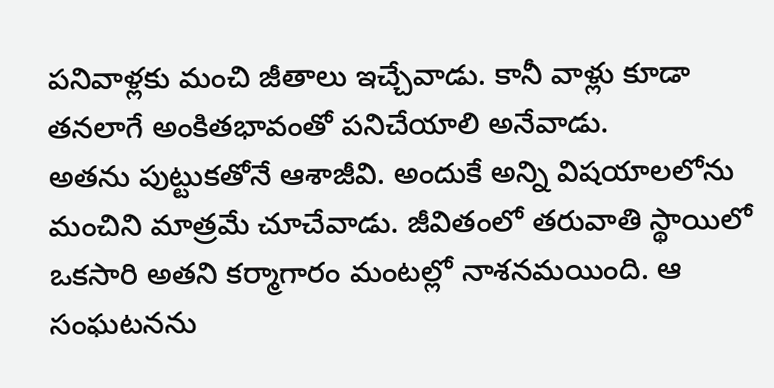పనివాళ్లకు మంచి జీతాలు ఇచ్చేవాడు. కానీ వాళ్లు కూడా తనలాగే అంకితభావంతో పనిచేయాలి అనేవాడు.
అతను పుట్టుకతోనే ఆశాజీవి. అందుకే అన్ని విషయాలలోను మంచిని మాత్రమే చూచేవాడు. జీవితంలో తరువాతి స్థాయిలో ఒకసారి అతని కర్మాగారం మంటల్లో నాశనమయింది. ఆ సంఘటనను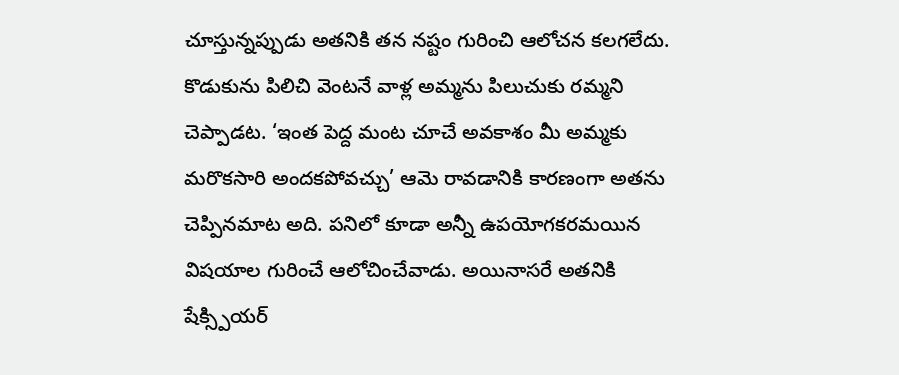చూస్తున్నప్పుడు అతనికి తన నష్టం గురించి ఆలోచన కలగలేదు. కొడుకును పిలిచి వెంటనే వాళ్ల అమ్మను పిలుచుకు రమ్మని చెప్పాడట. ‘ఇంత పెద్ద మంట చూచే అవకాశం మీ అమ్మకు మరొకసారి అందకపోవచ్చు’ ఆమె రావడానికి కారణంగా అతను చెప్పినమాట అది. పనిలో కూడా అన్నీ ఉపయోగకరమయిన విషయాల గురించే ఆలోచించేవాడు. అయినాసరే అతనికి షేక్స్పియర్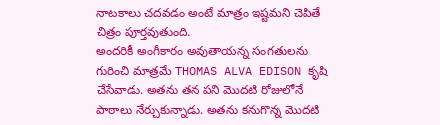నాటకాలు చదవడం అంటే మాత్రం ఇష్టమని చెపితే చిత్రం పూర్తవుతుంది.
అందరికీ అంగీకారం అవుతాయన్న సంగతులను గురించి మాత్రమే THOMAS ALVA EDISON కృషి చేసేవాడు. అతను తన పని మొదటి రోజులోనే పాఠాలు నేర్చుకున్నాడు. అతను కనుగొన్న మొదటి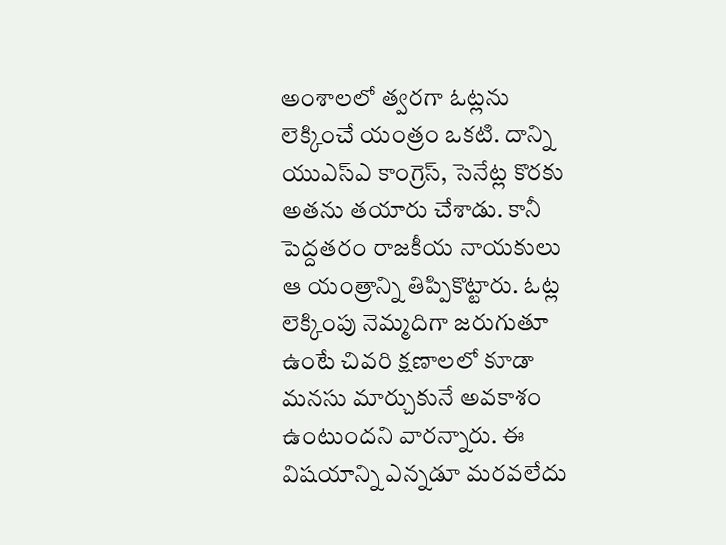అంశాలలో త్వరగా ఓట్లను లెక్కించే యంత్రం ఒకటి. దాన్ని యుఎస్ఎ కాంగ్రెస్, సెనేట్ల కొరకు అతను తయారు చేశాడు. కానీ పెద్దతరం రాజకీయ నాయకులు ఆ యంత్రాన్ని తిప్పికొట్టారు. ఓట్ల లెక్కింపు నెమ్మదిగా జరుగుతూ ఉంటే చివరి క్షణాలలో కూడా మనసు మార్చుకునే అవకాశం ఉంటుందని వారన్నారు. ఈ విషయాన్ని ఎన్నడూ మరవలేదు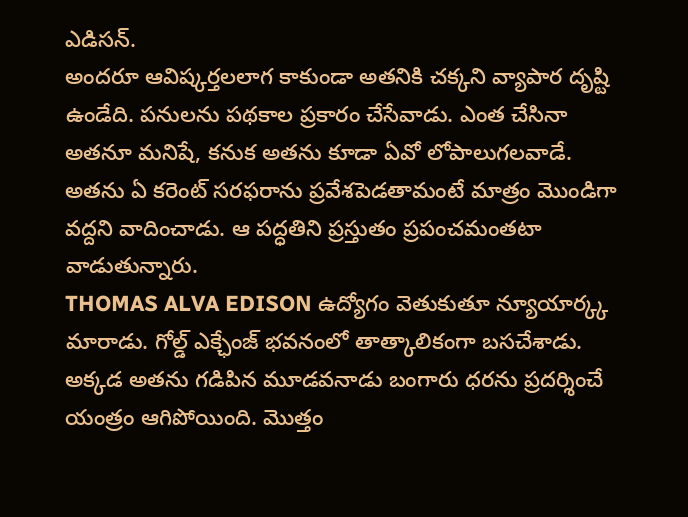ఎడిసన్.
అందరూ ఆవిష్కర్తలలాగ కాకుండా అతనికి చక్కని వ్యాపార దృష్టి ఉండేది. పనులను పథకాల ప్రకారం చేసేవాడు. ఎంత చేసినా అతనూ మనిషే, కనుక అతను కూడా ఏవో లోపాలుగలవాడే. అతను ఏ కరెంట్ సరఫరాను ప్రవేశపెడతామంటే మాత్రం మొండిగా వద్దని వాదించాడు. ఆ పద్ధతిని ప్రస్తుతం ప్రపంచమంతటా వాడుతున్నారు.
THOMAS ALVA EDISON ఉద్యోగం వెతుకుతూ న్యూయార్క్క మారాడు. గోల్డ్ ఎక్ఛేంజ్ భవనంలో తాత్కాలికంగా బసచేశాడు. అక్కడ అతను గడిపిన మూడవనాడు బంగారు ధరను ప్రదర్శించే యంత్రం ఆగిపోయింది. మొత్తం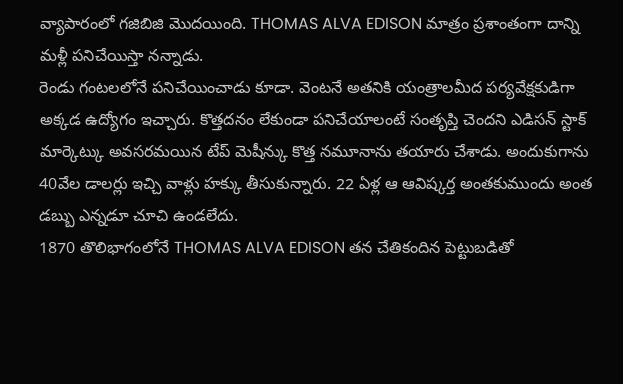వ్యాపారంలో గజిబిజి మొదయింది. THOMAS ALVA EDISON మాత్రం ప్రశాంతంగా దాన్ని మళ్లీ పనిచేయిస్తా నన్నాడు.
రెండు గంటలలోనే పనిచేయించాడు కూడా. వెంటనే అతనికి యంత్రాలమీద పర్యవేక్షకుడిగా అక్కడ ఉద్యోగం ఇచ్చారు. కొత్తదనం లేకుండా పనిచేయాలంటే సంతృప్తి చెందని ఎడిసన్ స్టాక్ మార్కెట్కు అవసరమయిన టేప్ మెషీన్కు కొత్త నమూనాను తయారు చేశాడు. అందుకుగాను 40వేల డాలర్లు ఇచ్చి వాళ్లు హక్కు తీసుకున్నారు. 22 ఏళ్ల ఆ ఆవిష్కర్త అంతకుముందు అంత డబ్బు ఎన్నడూ చూచి ఉండలేదు.
1870 తొలిభాగంలోనే THOMAS ALVA EDISON తన చేతికందిన పెట్టుబడితో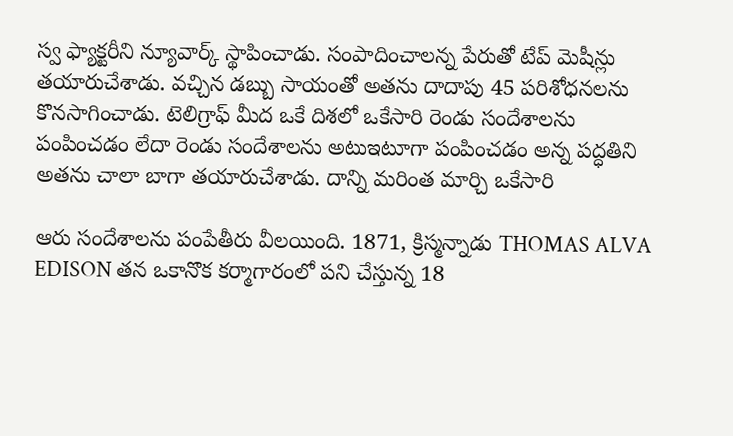స్వ ఫ్యాక్టరీని న్యూవార్క్ స్థాపించాడు. సంపాదించాలన్న పేరుతో టేప్ మెషీన్లు తయారుచేశాడు. వచ్చిన డబ్బు సాయంతో అతను దాదాపు 45 పరిశోధనలను కొనసాగించాడు. టెలిగ్రాఫ్ మీద ఒకే దిశలో ఒకేసారి రెండు సందేశాలను పంపించడం లేదా రెండు సందేశాలను అటుఇటూగా పంపించడం అన్న పద్ధతిని అతను చాలా బాగా తయారుచేశాడు. దాన్ని మరింత మార్చి ఒకేసారి

ఆరు సందేశాలను పంపేతీరు వీలయింది. 1871, క్రిస్మన్నాడు THOMAS ALVA EDISON తన ఒకానొక కర్మాగారంలో పని చేస్తున్న 18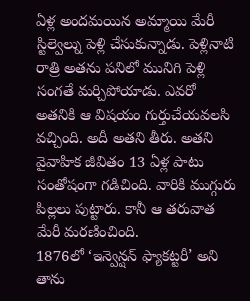ఏళ్ల అందమయిన అమ్మాయి మేరీ స్టిల్వెల్ను పెళ్లి చేసుకున్నాడు. పెళ్లినాటి రాత్రి అతను పనిలో మునిగి పెళ్లి సంగతే మర్చిపోయాడు. ఎవరో అతనికి ఆ విషయం గుర్తుచేయవలసి వచ్చింది. అదీ అతని తీరు. అతని వైవాహిక జీవితం 13 ఏళ్ల పాటు సంతోషంగా గడిచింది. వారికి ముగ్గురు పిల్లలు పుట్టారు. కానీ ఆ తరువాత మేరీ మరణించింది.
1876లో ‘ఇన్వెన్షన్ ఫ్యాకట్టరీ’ అని తాను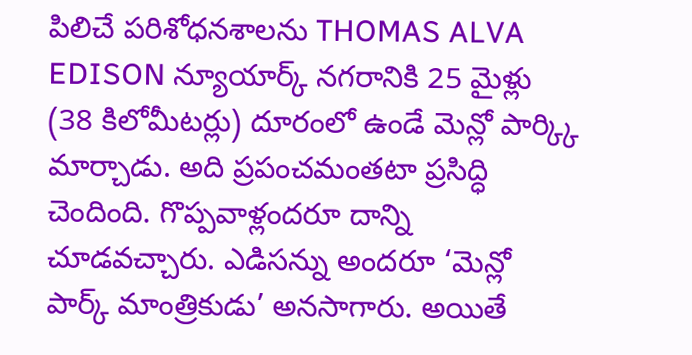పిలిచే పరిశోధనశాలను THOMAS ALVA EDISON న్యూయార్క్ నగరానికి 25 మైళ్లు (38 కిలోమీటర్లు) దూరంలో ఉండే మెన్లో పార్క్కి మార్చాడు. అది ప్రపంచమంతటా ప్రసిద్ధి చెందింది. గొప్పవాళ్లందరూ దాన్ని చూడవచ్చారు. ఎడిసన్ను అందరూ ‘మెన్లో పార్క్ మాంత్రికుడు’ అనసాగారు. అయితే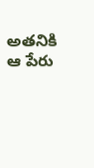అతనికి ఆ పేరు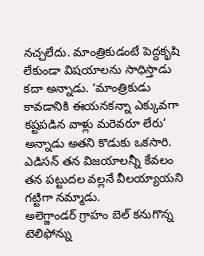నచ్చలేదు. మాంత్రికుడంటే పెద్దకృషి లేకుండా విషయాలను సాధిస్తాడు కదా అన్నాడు. ‘మాంత్రికుడు కావడానికి ఈయనకన్నా ఎక్కువగా కష్టపడిన వాళ్లు మరెవరూ లేరు’ అన్నాడు అతని కొడుకు ఒకసారి. ఎడిసన్ తన విజయాలన్నీ కేవలం తన పట్టుదల వల్లనే వీలయ్యాయని గట్టిగా నమ్మాడు.
అలెగ్జాండర్ గ్రాహం బెల్ కనుగొన్న టెలిఫోన్ను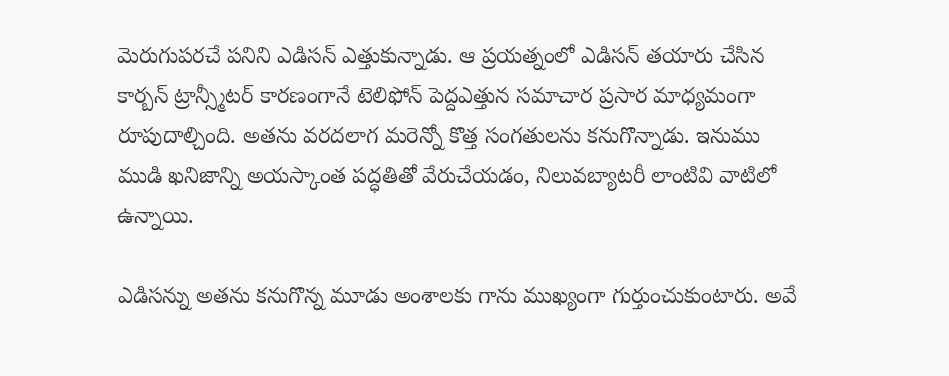మెరుగుపరచే పనిని ఎడిసన్ ఎత్తుకున్నాడు. ఆ ప్రయత్నంలో ఎడిసన్ తయారు చేసిన కార్బన్ ట్రాన్స్మీటర్ కారణంగానే టెలిఫోన్ పెద్దఎత్తున సమాచార ప్రసార మాధ్యమంగా రూపుదాల్చింది. అతను వరదలాగ మరెన్నో కొత్త సంగతులను కనుగొన్నాడు. ఇనుము ముడి ఖనిజాన్ని అయస్కాంత పద్ధతితో వేరుచేయడం, నిలువబ్యాటరీ లాంటివి వాటిలో ఉన్నాయి.

ఎడిసన్ను అతను కనుగొన్న మూడు అంశాలకు గాను ముఖ్యంగా గుర్తుంచుకుంటారు. అవే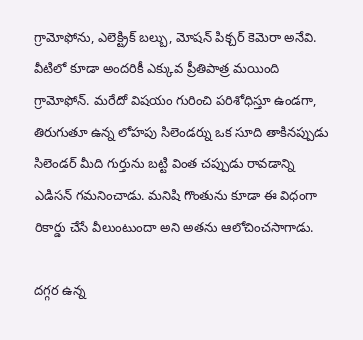గ్రామోఫోను, ఎలెక్ట్రిక్ బల్బు, మోషన్ పిక్చర్ కెమెరా అనేవి. వీటిలో కూడా అందరికీ ఎక్కువ ప్రీతిపాత్ర మయింది గ్రామోఫోన్. మరేదో విషయం గురించి పరిశోధిస్తూ ఉండగా, తిరుగుతూ ఉన్న లోహపు సిలెండర్ను ఒక సూది తాకినప్పుడు సిలెండర్ మీది గుర్తును బట్టి వింత చప్పుడు రావడాన్ని ఎడిసన్ గమనించాడు. మనిషి గొంతును కూడా ఈ విధంగా రికార్డు చేసే వీలుంటుందా అని అతను ఆలోచించసాగాడు.

దగ్గర ఉన్న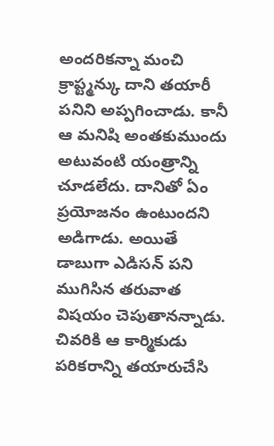అందరికన్నా మంచి క్రాప్ట్మన్కు దాని తయారీ పనిని అప్పగించాడు. కానీ ఆ మనిషి అంతకుముందు అటువంటి యంత్రాన్ని చూడలేదు. దానితో ఏం ప్రయోజనం ఉంటుందని అడిగాడు. అయితే డాబుగా ఎడిసన్ పని ముగిసిన తరువాత విషయం చెపుతానన్నాడు. చివరికి ఆ కార్మికుడు పరికరాన్ని తయారుచేసి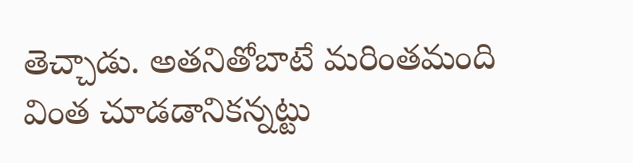తెచ్చాడు. అతనితోబాటే మరింతమంది వింత చూడడానికన్నట్టు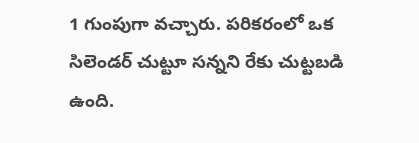1 గుంపుగా వచ్చారు. పరికరంలో ఒక సిలెండర్ చుట్టూ సన్నని రేకు చుట్టబడి ఉంది.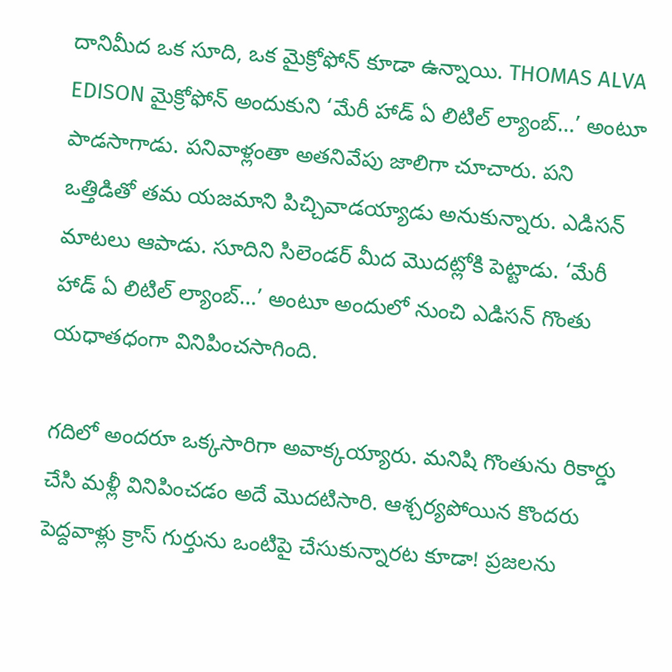దానిమీద ఒక సూది, ఒక మైక్రోఫోన్ కూడా ఉన్నాయి. THOMAS ALVA EDISON మైక్రోఫోన్ అందుకుని ‘మేరీ హాడ్ ఏ లిటిల్ ల్యాంబ్…’ అంటూ పాడసాగాడు. పనివాళ్లంతా అతనివేపు జాలిగా చూచారు. పని ఒత్తిడితో తమ యజమాని పిచ్చివాడయ్యాడు అనుకున్నారు. ఎడిసన్ మాటలు ఆపాడు. సూదిని సిలెండర్ మీద మొదట్లోకి పెట్టాడు. ‘మేరీ హాడ్ ఏ లిటిల్ ల్యాంబ్…’ అంటూ అందులో నుంచి ఎడిసన్ గొంతు యధాతధంగా వినిపించసాగింది.

గదిలో అందరూ ఒక్కసారిగా అవాక్కయ్యారు. మనిషి గొంతును రికార్డు చేసి మళ్లీ వినిపించడం అదే మొదటిసారి. ఆశ్చర్యపోయిన కొందరు పెద్దవాళ్లు క్రాస్ గుర్తును ఒంటిపై చేసుకున్నారట కూడా! ప్రజలను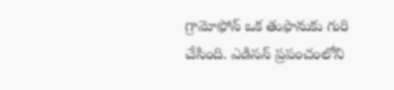గ్రామోఫోన్ ఒక తుఫానుకు గురి చేసింది. ఎడిసన్ ప్రపంచంలోని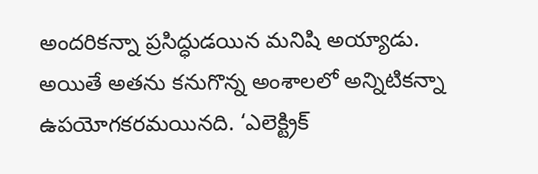అందరికన్నా ప్రసిద్ధుడయిన మనిషి అయ్యాడు. అయితే అతను కనుగొన్న అంశాలలో అన్నిటికన్నా ఉపయోగకరమయినది. ‘ఎలెక్ట్రిక్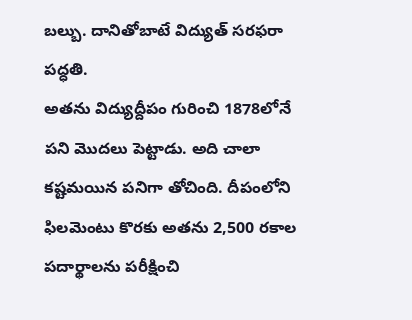బల్బు. దానితోబాటే విద్యుత్ సరఫరా పద్ధతి.
అతను విద్యుద్దీపం గురించి 1878లోనే పని మొదలు పెట్టాడు. అది చాలా కష్టమయిన పనిగా తోచింది. దీపంలోని ఫిలమెంటు కొరకు అతను 2,500 రకాల పదార్థాలను పరీక్షించి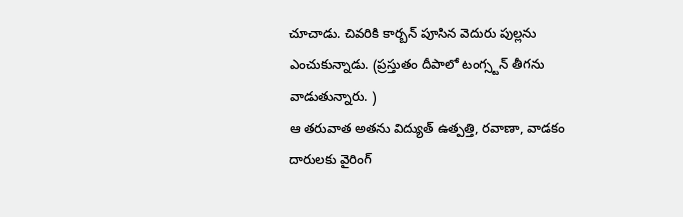చూచాడు. చివరికి కార్బన్ పూసిన వెదురు పుల్లను ఎంచుకున్నాడు. (ప్రస్తుతం దీపాలో టంగ్స్టన్ తీగను వాడుతున్నారు. )
ఆ తరువాత అతను విద్యుత్ ఉత్పత్తి, రవాణా, వాడకం దారులకు వైరింగ్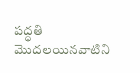పద్ధతి మొదలయినవాటిని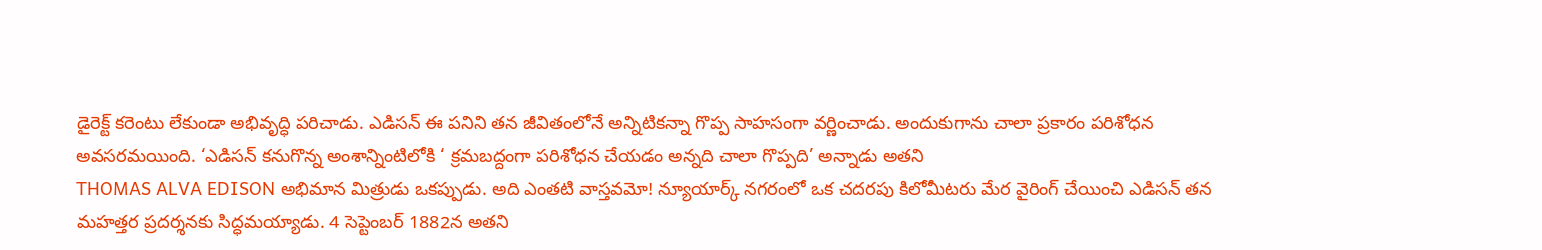డైరెక్ట్ కరెంటు లేకుండా అభివృద్ధి పరిచాడు. ఎడిసన్ ఈ పనిని తన జీవితంలోనే అన్నిటికన్నా గొప్ప సాహసంగా వర్ణించాడు. అందుకుగాను చాలా ప్రకారం పరిశోధన అవసరమయింది. ‘ఎడిసన్ కనుగొన్న అంశాన్నింటిలోకి ‘ క్రమబద్దంగా పరిశోధన చేయడం అన్నది చాలా గొప్పది’ అన్నాడు అతని
THOMAS ALVA EDISON అభిమాన మిత్రుడు ఒకప్పుడు. అది ఎంతటి వాస్తవమో! న్యూయార్క్ నగరంలో ఒక చదరపు కిలోమీటరు మేర వైరింగ్ చేయించి ఎడిసన్ తన మహత్తర ప్రదర్శనకు సిద్ధమయ్యాడు. 4 సెప్టెంబర్ 1882న అతని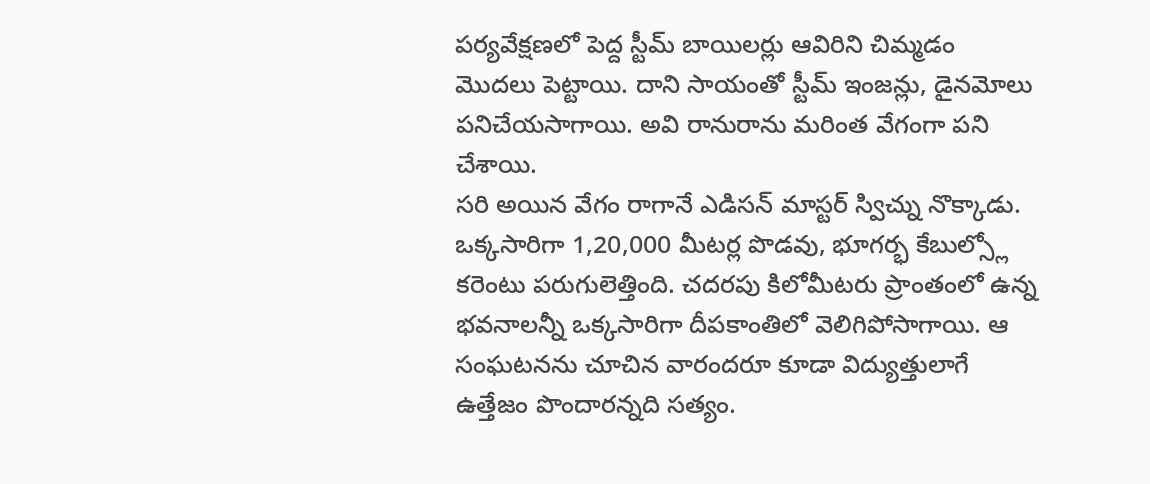పర్యవేక్షణలో పెద్ద స్టీమ్ బాయిలర్లు ఆవిరిని చిమ్మడం మొదలు పెట్టాయి. దాని సాయంతో స్టీమ్ ఇంజన్లు, డైనమోలు పనిచేయసాగాయి. అవి రానురాను మరింత వేగంగా పని చేశాయి.
సరి అయిన వేగం రాగానే ఎడిసన్ మాస్టర్ స్విచ్ను నొక్కాడు. ఒక్కసారిగా 1,20,000 మీటర్ల పొడవు, భూగర్భ కేబుల్స్లో కరెంటు పరుగులెత్తింది. చదరపు కిలోమీటరు ప్రాంతంలో ఉన్న భవనాలన్నీ ఒక్కసారిగా దీపకాంతిలో వెలిగిపోసాగాయి. ఆ సంఘటనను చూచిన వారందరూ కూడా విద్యుత్తులాగే ఉత్తేజం పొందారన్నది సత్యం.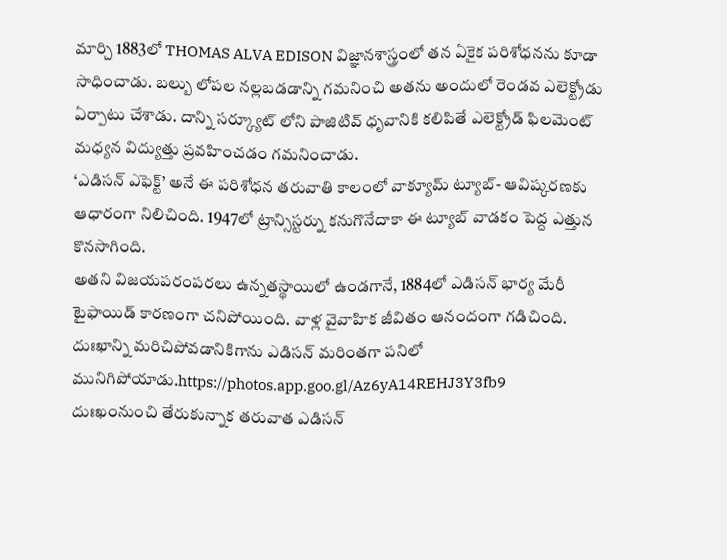మార్చి 1883లో THOMAS ALVA EDISON విజ్ఞానశాస్త్రంలో తన ఏకైక పరిశోధనను కూడా సాధించాడు. బల్బు లోపల నల్లబడడాన్ని గమనించి అతను అందులో రెండవ ఎలెక్ట్రోడు ఏర్పాటు చేశాడు. దాన్ని సర్క్యూట్ లోని పాజిటివ్ ధృవానికి కలిపితే ఎలెక్ట్రోడ్ ఫిలమెంట్ మధ్యన విద్యుత్తు ప్రవహించడం గమనించాడు.
‘ఎడిసన్ ఎఫెక్ట్’ అనే ఈ పరిశోధన తరువాతి కాలంలో వాక్యూమ్ ట్యూబ్- ఆవిష్కరణకు ఆధారంగా నిలిచింది. 1947లో ట్రాన్సిస్టర్ను కనుగొనేదాకా ఈ ట్యూబ్ వాడకం పెద్ద ఎత్తున కొనసాగింది.
అతని విజయపరంపరలు ఉన్నతస్థాయిలో ఉండగానే, 1884లో ఎడిసన్ భార్య మేరీ టైఫాయిడ్ కారణంగా చనిపోయింది. వాళ్ల వైవాహిక జీవితం ఆనందంగా గడిచింది. దుఃఖాన్ని మరిచిపోవడానికిగాను ఎడిసన్ మరింతగా పనిలో మునిగిపోయాడు.https://photos.app.goo.gl/Az6yA14REHJ3Y3fb9
దుఃఖంనుంచి తేరుకున్నాక తరువాత ఎడిసన్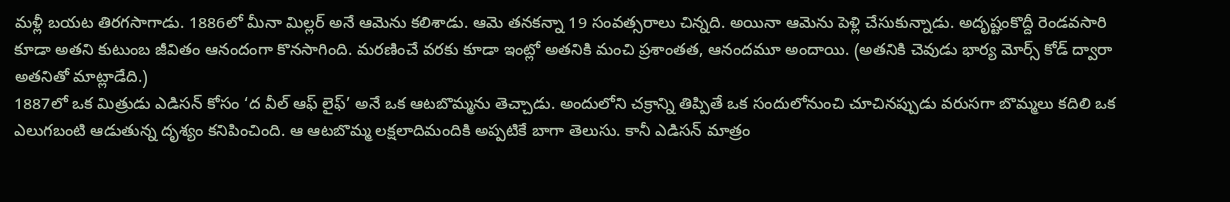మళ్లీ బయట తిరగసాగాడు. 1886లో మీనా మిల్లర్ అనే ఆమెను కలిశాడు. ఆమె తనకన్నా 19 సంవత్సరాలు చిన్నది. అయినా ఆమెను పెళ్లి చేసుకున్నాడు. అదృష్టంకొద్దీ రెండవసారి కూడా అతని కుటుంబ జీవితం ఆనందంగా కొనసాగింది. మరణించే వరకు కూడా ఇంట్లో అతనికి మంచి ప్రశాంతత, ఆనందమూ అందాయి. (అతనికి చెవుడు భార్య మోర్స్ కోడ్ ద్వారా అతనితో మాట్లాడేది.)
1887లో ఒక మిత్రుడు ఎడిసన్ కోసం ‘ద వీల్ ఆఫ్ లైఫ్’ అనే ఒక ఆటబొమ్మను తెచ్చాడు. అందులోని చక్రాన్ని తిప్పితే ఒక సందులోనుంచి చూచినప్పుడు వరుసగా బొమ్మలు కదిలి ఒక ఎలుగబంటి ఆడుతున్న దృశ్యం కనిపించింది. ఆ ఆటబొమ్మ లక్షలాదిమందికి అప్పటికే బాగా తెలుసు. కానీ ఎడిసన్ మాత్రం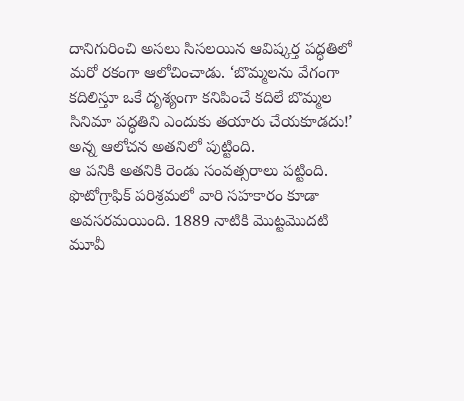దానిగురించి అసలు సిసలయిన ఆవిష్కర్త పద్ధతిలో మరో రకంగా ఆలోచించాడు. ‘బొమ్మలను వేగంగా కదిలిస్తూ ఒకే దృశ్యంగా కనిపించే కదిలే బొమ్మల సినిమా పద్ధతిని ఎందుకు తయారు చేయకూడదు!’ అన్న ఆలోచన అతనిలో పుట్టింది.
ఆ పనికి అతనికి రెండు సంవత్సరాలు పట్టింది. ఫొటోగ్రాఫిక్ పరిశ్రమలో వారి సహకారం కూడా అవసరమయింది. 1889 నాటికి మొట్టమొదటి మూవీ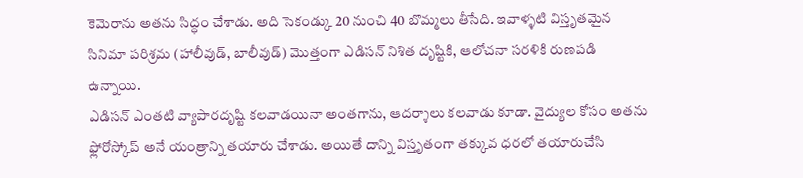కెమెరాను అతను సిద్ధం చేశాడు. అది సెకండ్కు 20 నుంచి 40 బొమ్మలు తీసేది. ఇవాళ్ళటి విస్తృతమైన సినిమా పరిశ్రమ (హాలీవుడ్, బాలీవుడ్) మొత్తంగా ఎడిసన్ నిశిత దృష్టికి, ఆలోచనా సరళికి రుణపడి ఉన్నాయి.
ఎడిసన్ ఎంతటి వ్యాపారదృష్టి కలవాడయినా అంతగాను, ఆదర్శాలు కలవాడు కూడా. వైద్యుల కోసం అతను ఫ్లోరోస్కోప్ అనే యంత్రాన్ని తయారు చేశాడు. అయితే దాన్ని విస్తృతంగా తక్కువ ధరలో తయారుచేసి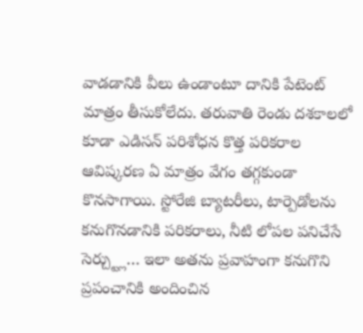వాడడానికి వీలు ఉండాంటూ దానికి పేటెంట్ మాత్రం తీసుకోలేదు. తరువాతి రెండు దశకాలలో కూడా ఎడిసన్ పరిశోధన కొత్త పరికరాల ఆవిష్కరణ ఏ మాత్రం వేగం తగ్గకుండా కొనసాగాయి. స్టోరేజి బ్యాటరీలు, టార్పెడోలను కనుగొనడానికి పరికరాలు, నీటి లోపల పనిచేసే సెర్చ్ట్లు… ఇలా అతను ప్రవాహంగా కనుగొని ప్రపంచానికి అందించిన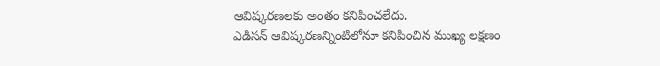ఆవిష్కరణలకు అంతం కనిపించలేదు.
ఎడిసన్ ఆవిష్కరణన్నింటిలోనూ కనిపించిన ముఖ్య లక్షణం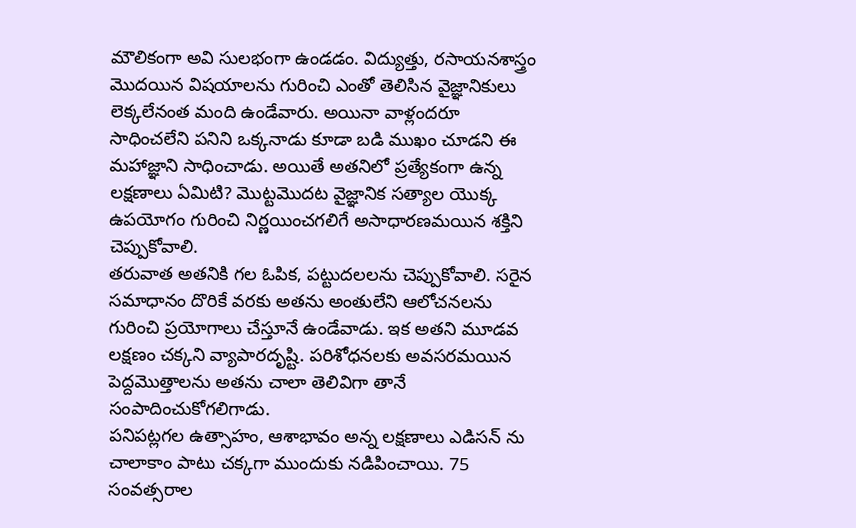మౌలికంగా అవి సులభంగా ఉండడం. విద్యుత్తు, రసాయనశాస్త్రం మొదయిన విషయాలను గురించి ఎంతో తెలిసిన వైజ్ఞానికులు లెక్కలేనంత మంది ఉండేవారు. అయినా వాళ్లందరూ సాధించలేని పనిని ఒక్కనాడు కూడా బడి ముఖం చూడని ఈ మహాజ్ఞాని సాధించాడు. అయితే అతనిలో ప్రత్యేకంగా ఉన్న లక్షణాలు ఏమిటి? మొట్టమొదట వైజ్ఞానిక సత్యాల యొక్క ఉపయోగం గురించి నిర్ణయించగలిగే అసాధారణమయిన శక్తిని చెప్పుకోవాలి.
తరువాత అతనికి గల ఓపిక, పట్టుదలలను చెప్పుకోవాలి. సరైన సమాధానం దొరికే వరకు అతను అంతులేని ఆలోచనలను గురించి ప్రయోగాలు చేస్తూనే ఉండేవాడు. ఇక అతని మూడవ లక్షణం చక్కని వ్యాపారదృష్టి. పరిశోధనలకు అవసరమయిన పెద్దమొత్తాలను అతను చాలా తెలివిగా తానే సంపాదించుకోగలిగాడు.
పనిపట్లగల ఉత్సాహం, ఆశాభావం అన్న లక్షణాలు ఎడిసన్ ను చాలాకాం పాటు చక్కగా ముందుకు నడిపించాయి. 75 సంవత్సరాల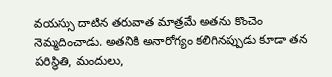వయస్సు దాటిన తరువాత మాత్రమే అతను కొంచెం నెమ్మదించాడు. అతనికి అనారోగ్యం కలిగినప్పుడు కూడా తన పరిస్థితి, మందులు,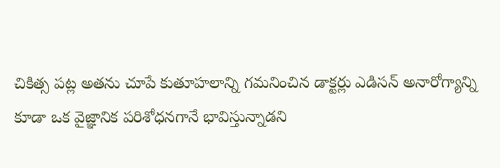చికిత్స పట్ల అతను చూపే కుతూహలాన్ని గమనించిన డాక్టర్లు ఎడిసన్ అనారోగ్యాన్ని కూడా ఒక వైజ్ఞానిక పరిశోధనగానే భావిస్తున్నాడని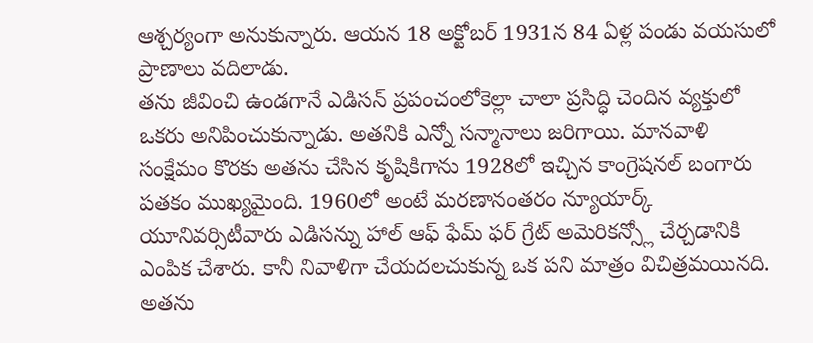ఆశ్చర్యంగా అనుకున్నారు. ఆయన 18 అక్టోబర్ 1931న 84 ఏళ్ల పండు వయసులో ప్రాణాలు వదిలాడు.
తను జీవించి ఉండగానే ఎడిసన్ ప్రపంచంలోకెల్లా చాలా ప్రసిద్ధి చెందిన వ్యక్తులో ఒకరు అనిపించుకున్నాడు. అతనికి ఎన్నో సన్మానాలు జరిగాయి. మానవాళి సంక్షేమం కొరకు అతను చేసిన కృషికిగాను 1928లో ఇచ్చిన కాంగ్రెషనల్ బంగారు పతకం ముఖ్యమైంది. 1960లో అంటే మరణానంతరం న్యూయార్క్ యూనివర్సిటీవారు ఎడిసన్ను హాల్ ఆఫ్ ఫేమ్ ఫర్ గ్రేట్ అమెరికన్స్లో చేర్చడానికి ఎంపిక చేశారు. కానీ నివాళిగా చేయదలచుకున్న ఒక పని మాత్రం విచిత్రమయినది.
అతను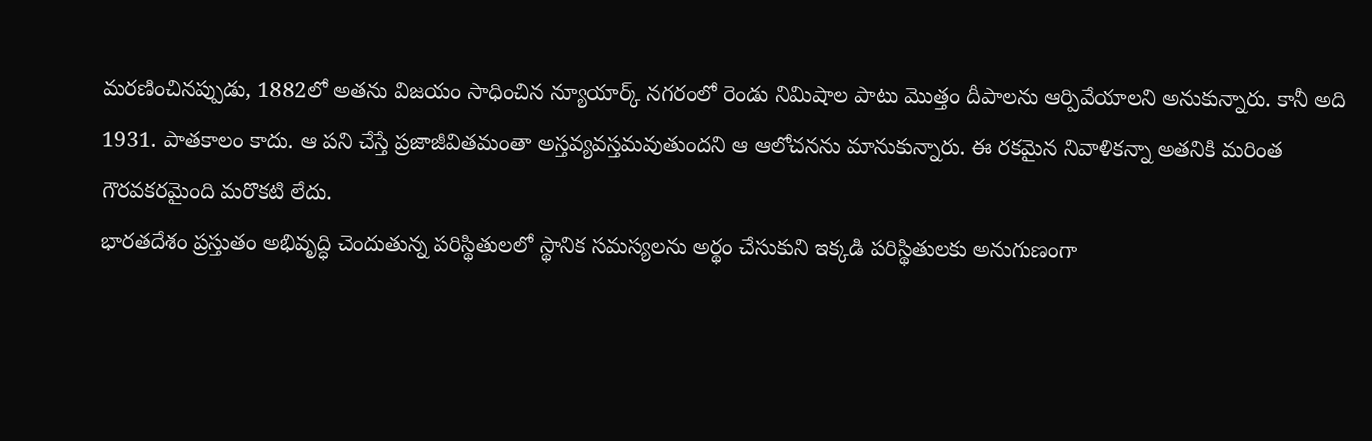మరణించినప్పుడు, 1882లో అతను విజయం సాధించిన న్యూయార్క్ నగరంలో రెండు నిమిషాల పాటు మొత్తం దీపాలను ఆర్పివేయాలని అనుకున్నారు. కానీ అది 1931. పాతకాలం కాదు. ఆ పని చేస్తే ప్రజాజీవితమంతా అస్తవ్యవస్తమవుతుందని ఆ ఆలోచనను మానుకున్నారు. ఈ రకమైన నివాళికన్నా అతనికి మరింత గౌరవకరమైంది మరొకటి లేదు.
భారతదేశం ప్రస్తుతం అభివృద్ధి చెందుతున్న పరిస్థితులలో స్థానిక సమస్యలను అర్థం చేసుకుని ఇక్కడి పరిస్థితులకు అనుగుణంగా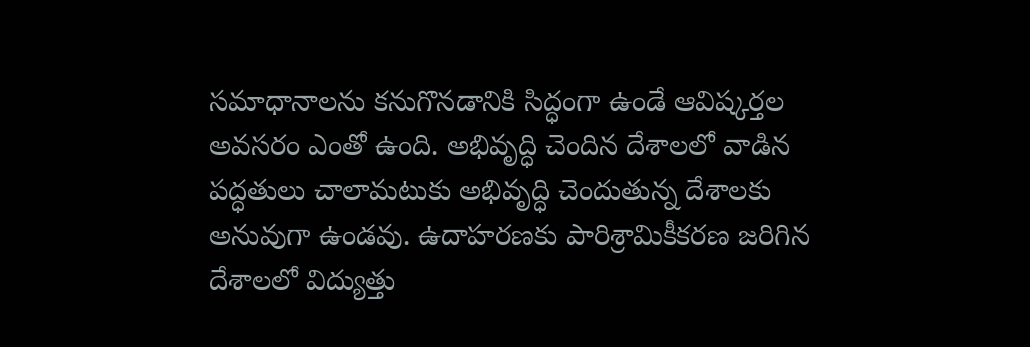సమాధానాలను కనుగొనడానికి సిద్ధంగా ఉండే ఆవిష్కర్తల అవసరం ఎంతో ఉంది. అభివృద్ధి చెందిన దేశాలలో వాడిన పద్ధతులు చాలామటుకు అభివృద్ధి చెందుతున్న దేశాలకు అనువుగా ఉండవు. ఉదాహరణకు పారిశ్రామికీకరణ జరిగిన దేశాలలో విద్యుత్తు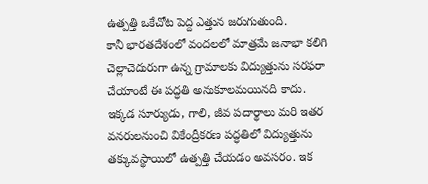ఉత్పత్తి ఒకేచోట పెద్ద ఎత్తున జరుగుతుంది.
కానీ భారతదేశంలో వందలలో మాత్రమే జనాభా కలిగి చెల్లాచెదురుగా ఉన్న గ్రామాలకు విద్యుత్తును సరఫరా చేయాంటే ఈ పద్ధతి అనుకూలమయినది కాదు. ఇక్కడ సూర్యుడు, గాలి, జీవ పదార్థాలు మరి ఇతర వనరులనుంచి వికేంద్రీకరణ పద్ధతిలో విద్యుత్తును తక్కువస్థాయిలో ఉత్పత్తి చేయడం అవసరం. ఇక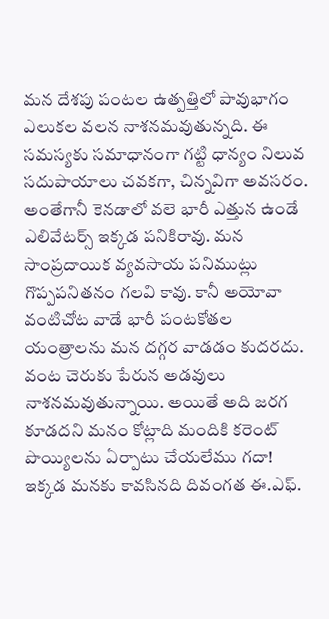మన దేశపు పంటల ఉత్పత్తిలో పావుభాగం ఎలుకల వలన నాశనమవుతున్నది. ఈ సమస్యకు సమాధానంగా గట్టి ధాన్యం నిలువ సదుపాయాలు చవకగా, చిన్నవిగా అవసరం.
అంతేగానీ కెనడాలో వలె భారీ ఎత్తున ఉండే ఎలివేటర్స్ ఇక్కడ పనికిరావు. మన సాంప్రదాయిక వ్యవసాయ పనిముట్లు గొప్పపనితనం గలవి కావు. కానీ అయోవా వంటిచోట వాడే భారీ పంటకోతల యంత్రాలను మన దగ్గర వాడడం కుదరదు. వంట చెరుకు పేరున అడవులు నాశనమవుతున్నాయి. అయితే అది జరగ కూడదని మనం కోట్లాది మందికి కరెంట్ పొయ్యిలను ఏర్పాటు చేయలేము గదా!
ఇక్కడ మనకు కావసినది దివంగత ఈ.ఎఫ్.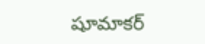షూమాకర్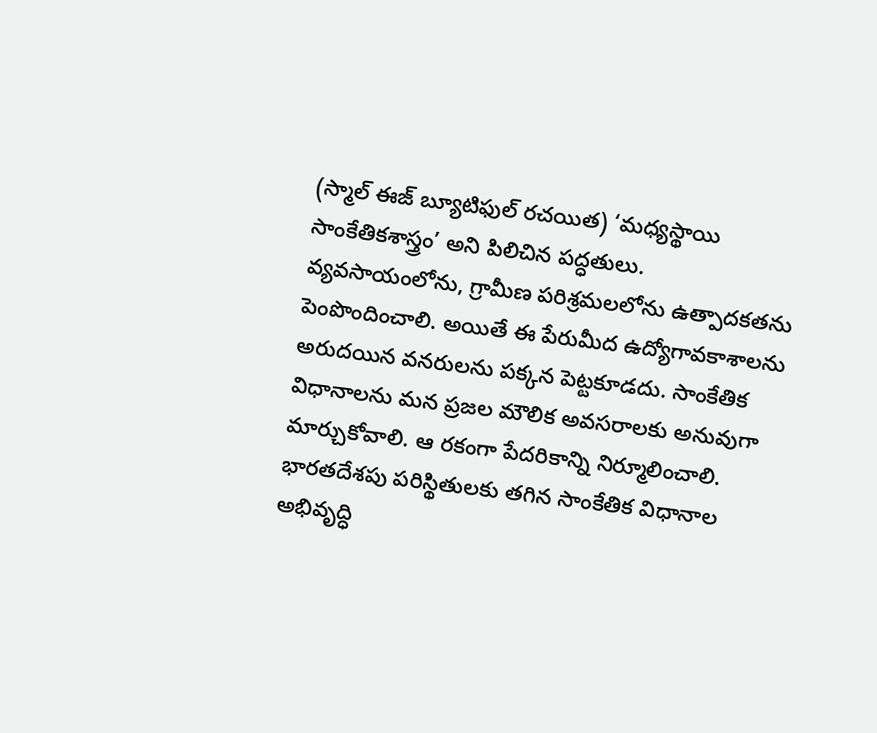(స్మాల్ ఈజ్ బ్యూటిఫుల్ రచయిత) ‘మధ్యస్థాయి సాంకేతికశాస్త్రం’ అని పిలిచిన పద్ధతులు. వ్యవసాయంలోను, గ్రామీణ పరిశ్రమలలోను ఉత్పాదకతను పెంపొందించాలి. అయితే ఈ పేరుమీద ఉద్యోగావకాశాలను అరుదయిన వనరులను పక్కన పెట్టకూడదు. సాంకేతిక విధానాలను మన ప్రజల మౌలిక అవసరాలకు అనువుగా మార్చుకోవాలి. ఆ రకంగా పేదరికాన్ని నిర్మూలించాలి. భారతదేశపు పరిస్థితులకు తగిన సాంకేతిక విధానాల అభివృద్ధి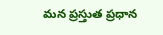మన ప్రస్తుత ప్రధాన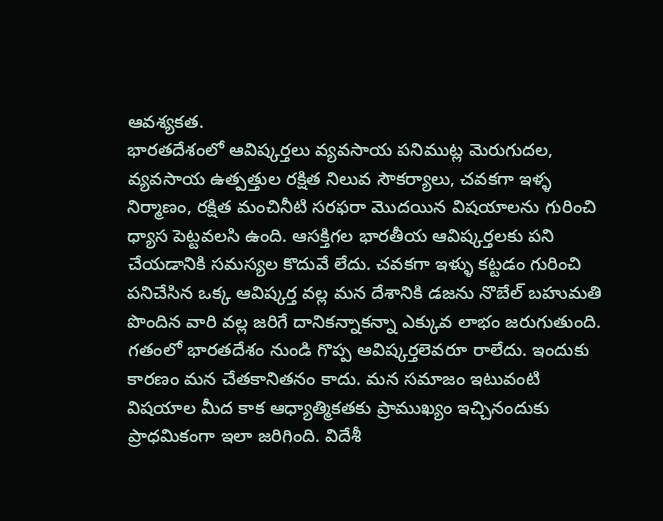ఆవశ్యకత.
భారతదేశంలో ఆవిష్కర్తలు వ్యవసాయ పనిముట్ల మెరుగుదల, వ్యవసాయ ఉత్పత్తుల రక్షిత నిలువ సౌకర్యాలు, చవకగా ఇళ్ళ నిర్మాణం, రక్షిత మంచినీటి సరఫరా మొదయిన విషయాలను గురించి ధ్యాస పెట్టవలసి ఉంది. ఆసక్తిగల భారతీయ ఆవిష్కర్తలకు పని చేయడానికి సమస్యల కొదువే లేదు. చవకగా ఇళ్ళు కట్టడం గురించి పనిచేసిన ఒక్క ఆవిష్కర్త వల్ల మన దేశానికి డజను నొబేల్ బహుమతి పొందిన వారి వల్ల జరిగే దానికన్నాకన్నా ఎక్కువ లాభం జరుగుతుంది.
గతంలో భారతదేశం నుండి గొప్ప ఆవిష్కర్తలెవరూ రాలేదు. ఇందుకు కారణం మన చేతకానితనం కాదు. మన సమాజం ఇటువంటి విషయాల మీద కాక ఆధ్యాత్మికతకు ప్రాముఖ్యం ఇచ్చినందుకు ప్రాధమికంగా ఇలా జరిగింది. విదేశీ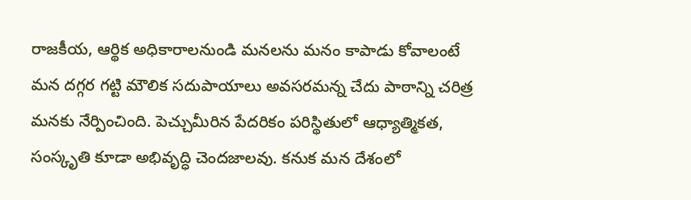రాజకీయ, ఆర్థిక అధికారాలనుండి మనలను మనం కాపాడు కోవాలంటే మన దగ్గర గట్టి మౌలిక సదుపాయాలు అవసరమన్న చేదు పాఠాన్ని చరిత్ర మనకు నేర్పించింది. పెచ్చుమీరిన పేదరికం పరిస్థితులో ఆధ్యాత్మికత, సంస్కృతి కూడా అభివృద్ధి చెందజాలవు. కనుక మన దేశంలో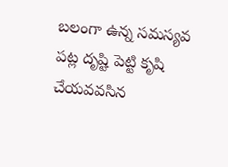బలంగా ఉన్న సమస్యవ పట్ల దృష్టి పెట్టి కృషి చేయవవసిన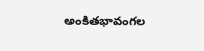అంకితభావంగల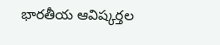భారతీయ ఆవిష్కర్తల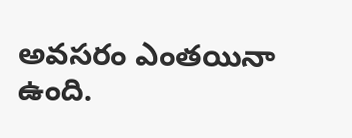అవసరం ఎంతయినా ఉంది.